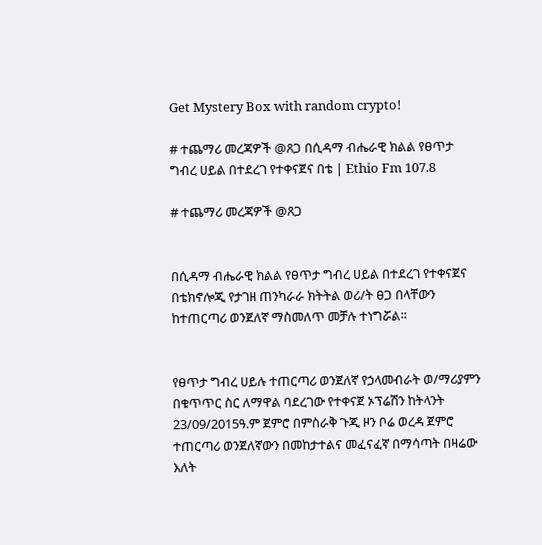Get Mystery Box with random crypto!

# ተጨማሪ መረጃዎች @ጸጋ በሲዳማ ብሔራዊ ክልል የፀጥታ ግብረ ሀይል በተደረገ የተቀናጀና በቴ | Ethio Fm 107.8

# ተጨማሪ መረጃዎች @ጸጋ


በሲዳማ ብሔራዊ ክልል የፀጥታ ግብረ ሀይል በተደረገ የተቀናጀና በቴክኖሎጂ የታገዘ ጠንካራራ ክትትል ወሪ/ት ፀጋ በላቸውን ከተጠርጣሪ ወንጀለኛ ማስመለጥ መቻሉ ተነግሯል፡፡


የፀጥታ ግብረ ሀይሉ ተጠርጣሪ ወንጀለኛ የኃላመብራት ወ/ማሪያምን በቁጥጥር ስር ለማዋል ባደረገው የተቀናጀ ኦፕሬሽን ከትላንት 23/09/2015ዓ.ም ጀምሮ በምስራቅ ጉጂ ዞን ቦሬ ወረዳ ጀምሮ ተጠርጣሪ ወንጀለኛውን በመከታተልና መፈናፈኛ በማሳጣት በዛሬው እለት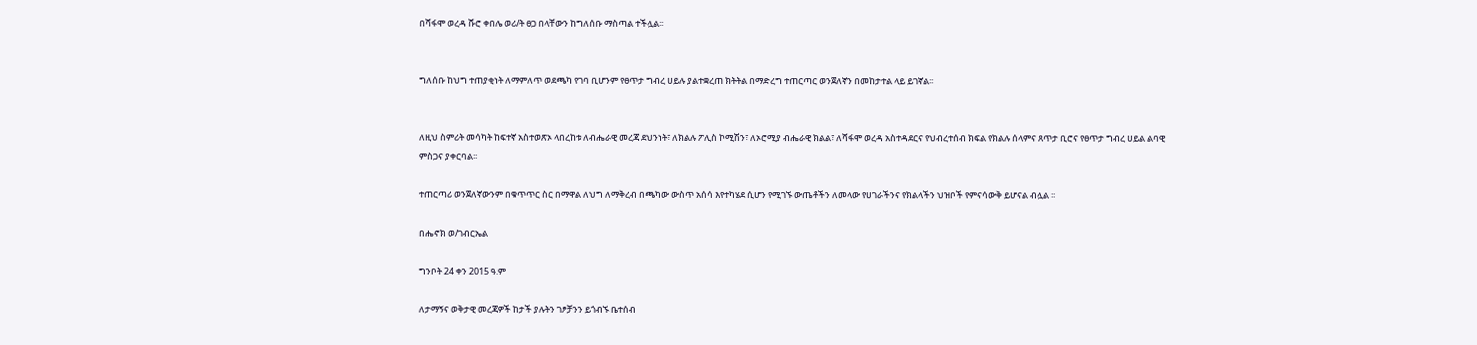በሻፋሞ ወረዳ ሹሮ ቀበሌ ወሪ/ት ፀጋ በላቸውን ከግለሰቡ ማስጣል ተችሏል፡፡


ግለሰቡ ከህግ ተጠያቂነት ለማምለጥ ወደጫካ የገባ ቢሆንም የፀጥታ ግብረ ሀይሉ ያልተቋረጠ ክትትል በማድረግ ተጠርጣር ወንጀለኛን በመከታተል ላይ ይገኛል፡፡


ለዚህ ስምሪት መሳካት ከፍተኛ አስተወጽኦ ላበረከቱ ለብሔራዊ መረጃ ደህንነት፣ ለክልሉ ፖሊስ ኮሚሽን፣ ለኦሮሚያ ብሔራዊ ክልል፣ ለሻፋሞ ወረዳ አስተዳደርና የህብረተሰብ ክፍል የክልሉ ሰላምና ጸጥታ ቢሮና የፀጥታ ግብረ ሀይል ልባዊ ምስጋና ያቀርባል፡፡

ተጠርጣሪ ወንጀለኛውንም በቁጥጥር ስር በማዋል ለህግ ለማቅረብ በጫካው ውስጥ አሰሳ እየተካሄደ ሲሆን የሚገኙ ውጤቶችን ለመላው የሀገራችንና የክልላችን ህዝቦች የምናሳውቅ ይሆናል ብሏል ፡፡

በሔኖክ ወ/ገብርኤል

ግንቦት 24 ቀን 2015 ዓ.ም

ለታማኝና ወቅታዊ መረጃዎች ከታች ያሉትን ገፆቻንን ይጎብኙ ቤተሰብ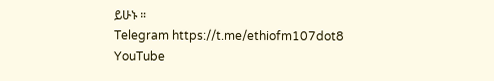ይሁኑ ።
Telegram https://t.me/ethiofm107dot8
YouTube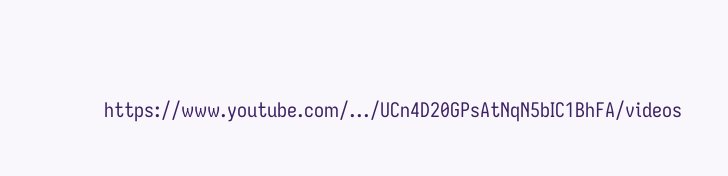https://www.youtube.com/.../UCn4D20GPsAtNqN5bIC1BhFA/videos